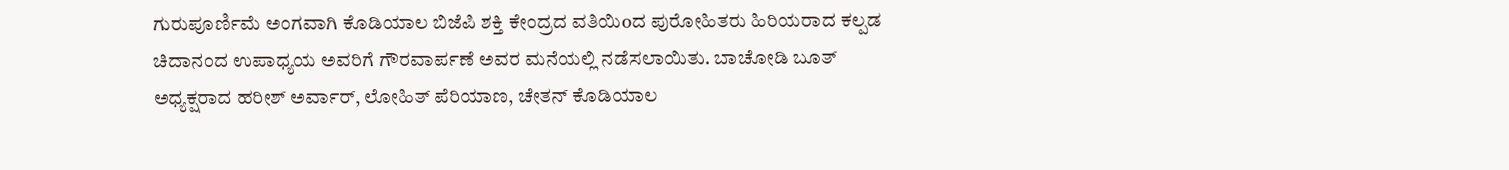ಗುರುಪೂರ್ಣಿಮೆ ಅಂಗವಾಗಿ ಕೊಡಿಯಾಲ ಬಿಜೆಪಿ ಶಕ್ತಿ ಕೇಂದ್ರದ ವತಿಯಿoದ ಪುರೋಹಿತರು ಹಿರಿಯರಾದ ಕಲ್ಪಡ ಚಿದಾನಂದ ಉಪಾಧ್ಯಯ ಅವರಿಗೆ ಗೌರವಾರ್ಪಣೆ ಅವರ ಮನೆಯಲ್ಲಿ ನಡೆಸಲಾಯಿತು. ಬಾಚೋಡಿ ಬೂತ್ ಅಧ್ಯಕ್ಷರಾದ ಹರೀಶ್ ಅರ್ವಾರ್, ಲೋಹಿತ್ ಪೆರಿಯಾಣ, ಚೇತನ್ ಕೊಡಿಯಾಲ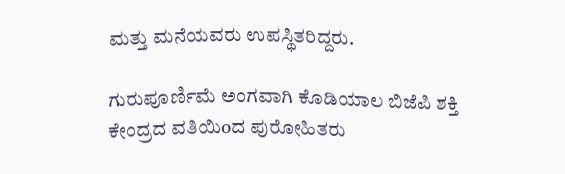ಮತ್ತು ಮನೆಯವರು ಉಪಸ್ಥಿತರಿದ್ದರು.

ಗುರುಪೂರ್ಣಿಮೆ ಅಂಗವಾಗಿ ಕೊಡಿಯಾಲ ಬಿಜೆಪಿ ಶಕ್ತಿ ಕೇಂದ್ರದ ವತಿಯಿoದ ಪುರೋಹಿತರು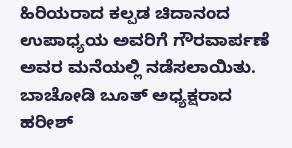ಹಿರಿಯರಾದ ಕಲ್ಪಡ ಚಿದಾನಂದ ಉಪಾಧ್ಯಯ ಅವರಿಗೆ ಗೌರವಾರ್ಪಣೆ ಅವರ ಮನೆಯಲ್ಲಿ ನಡೆಸಲಾಯಿತು. ಬಾಚೋಡಿ ಬೂತ್ ಅಧ್ಯಕ್ಷರಾದ ಹರೀಶ್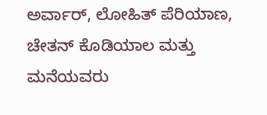ಅರ್ವಾರ್, ಲೋಹಿತ್ ಪೆರಿಯಾಣ, ಚೇತನ್ ಕೊಡಿಯಾಲ ಮತ್ತು ಮನೆಯವರು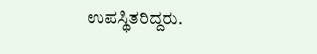ಉಪಸ್ಥಿತರಿದ್ದರು.